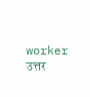worker
उत्तर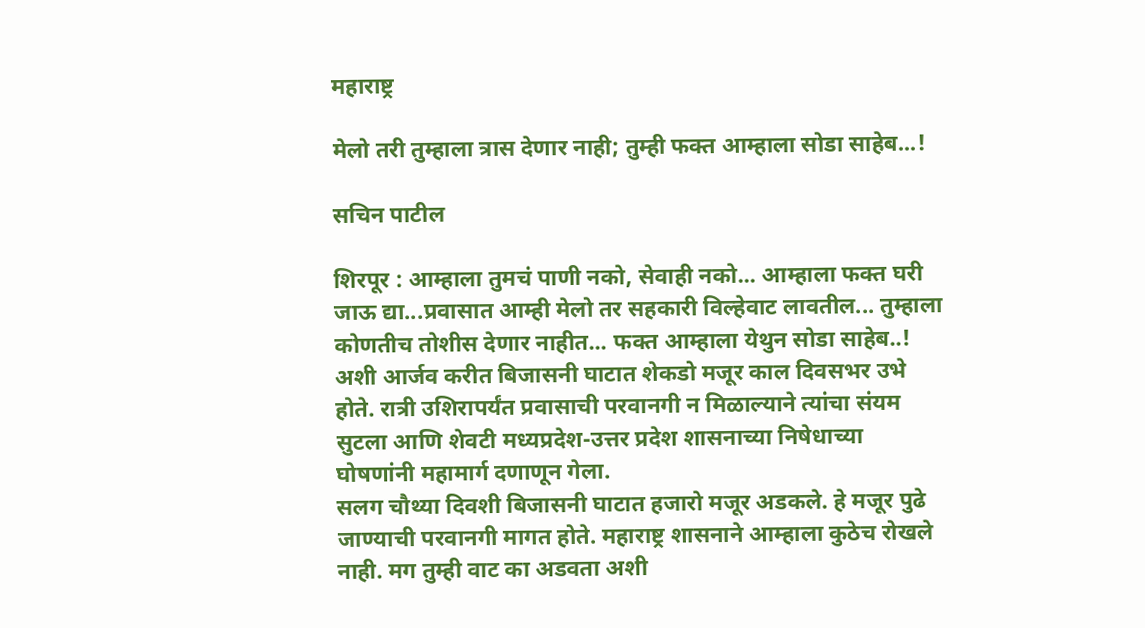महाराष्ट्र

मेलो तरी तुम्हाला त्रास देणार नाही; तुम्ही फक्त आम्हाला सोडा साहेब...!

सचिन पाटील

शिरपूर : आम्हाला तुमचं पाणी नको, सेवाही नको... आम्हाला फक्त घरी जाऊ द्या...प्रवासात आम्ही मेलो तर सहकारी विल्हेवाट लावतील... तुम्हाला कोणतीच तोशीस देणार नाहीत... फक्त आम्हाला येथुन सोडा साहेब..! अशी आर्जव करीत बिजासनी घाटात शेकडो मजूर काल दिवसभर उभे होते. रात्री उशिरापर्यंत प्रवासाची परवानगी न मिळाल्याने त्यांचा संयम सुटला आणि शेवटी मध्यप्रदेश-उत्तर प्रदेश शासनाच्या निषेधाच्या घोषणांनी महामार्ग दणाणून गेला.
सलग चौथ्या दिवशी बिजासनी घाटात हजारो मजूर अडकले. हे मजूर पुढे जाण्याची परवानगी मागत होते. महाराष्ट्र शासनाने आम्हाला कुठेच रोखले नाही. मग तुम्ही वाट का अडवता अशी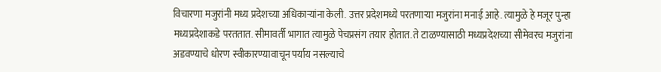विचारणा मजुरांनी मध्य प्रदेशच्या अधिकाऱ्यांना केली. उत्तर प्रदेशमध्ये परतणाऱ्या मजुरांना मनाई आहे. त्यामुळे हे मजूर पुन्हा मध्यप्रदेशाकडे परततात. सीमावर्ती भागात त्यामुळे पेचप्रसंग तयार होतात. ते टाळण्यासाठी मध्यप्रदेशच्या सीमेवरच मजुरांना अडवण्याचे धोरण स्वीकारण्यावाचून पर्याय नसल्याचे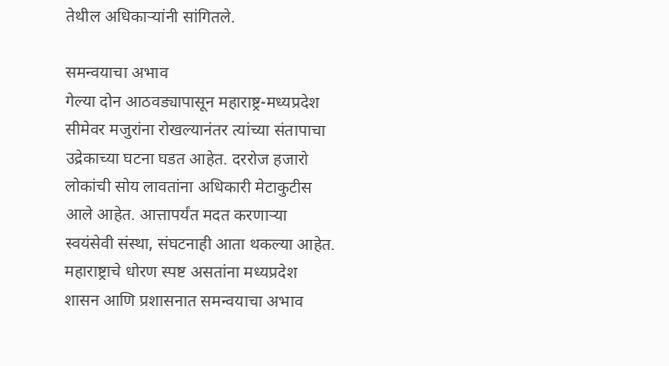तेथील अधिकाऱ्यांनी सांगितले.

समन्वयाचा अभाव
गेल्या दोन आठवड्यापासून महाराष्ट्र-मध्यप्रदेश सीमेवर मजुरांना रोखल्यानंतर त्यांच्या संतापाचा उद्रेकाच्या घटना घडत आहेत. दररोज हजारो लोकांची सोय लावतांना अधिकारी मेटाकुटीस आले आहेत. आत्तापर्यंत मदत करणाऱ्या स्वयंसेवी संस्था, संघटनाही आता थकल्या आहेत. महाराष्ट्राचे धोरण स्पष्ट असतांना मध्यप्रदेश शासन आणि प्रशासनात समन्वयाचा अभाव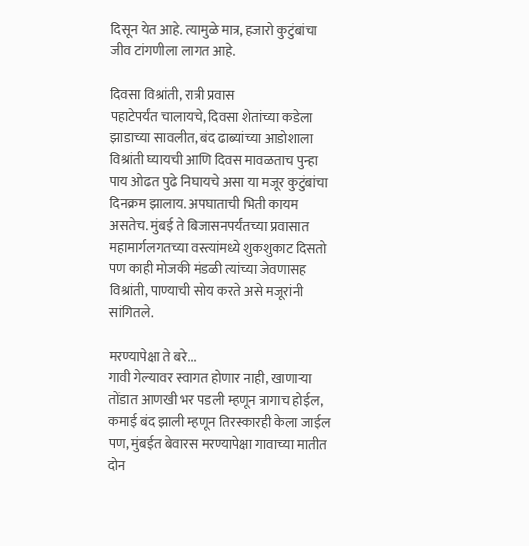दिसून येत आहे. त्यामुळे मात्र, हजारो कुटुंबांचा जीव टांगणीला लागत आहे.

दिवसा विश्रांती, रात्री प्रवास
पहाटेपर्यंत चालायचे, दिवसा शेतांच्या कडेला झाडाच्या सावलीत, बंद ढाब्यांच्या आडोशाला विश्रांती घ्यायची आणि दिवस मावळताच पुन्हा पाय ओढत पुढे निघायचे असा या मजूर कुटुंबांचा दिनक्रम झालाय. अपघाताची भिती कायम असतेच. मुंबई ते बिजासनपर्यंतच्या प्रवासात महामार्गलगतच्या वस्त्यांमध्ये शुकशुकाट दिसतो पण काही मोजकी मंडळी त्यांच्या जेवणासह विश्रांती, पाण्याची सोय करते असे मजूरांनी सांगितले.

मरण्यापेक्षा ते बरे...
गावी गेल्यावर स्वागत होणार नाही, खाणाऱ्या तोंडात आणखी भर पडली म्हणून त्रागाच होईल, कमाई बंद झाली म्हणून तिरस्कारही केला जाईल पण, मुंबईत बेवारस मरण्यापेक्षा गावाच्या मातीत दोन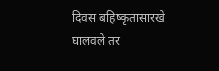दिवस बहिष्कृतासारखे घालवले तर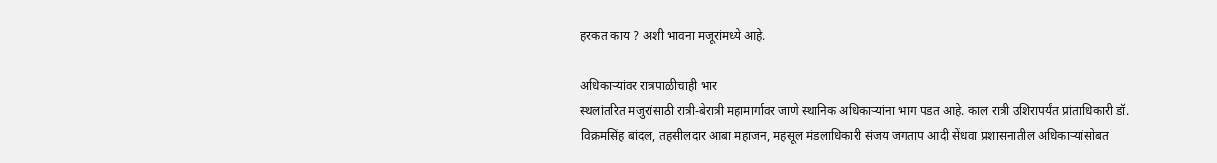हरकत काय ? अशी भावना मजूरांमध्ये आहे.

अधिकाऱ्यांवर रात्रपाळीचाही भार
स्थलांतरित मजुरांसाठी रात्री-बेरात्री महामार्गावर जाणे स्थानिक अधिकाऱ्यांना भाग पडत आहे. काल रात्री उशिरापर्यंत प्रांताधिकारी डॉ. विक्रमसिंह बांदल, तहसीलदार आबा महाजन, महसूल मंडलाधिकारी संजय जगताप आदी सेंधवा प्रशासनातील अधिकाऱ्यांसोबत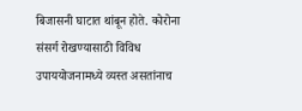बिजासनी घाटात थांबून होते. कोरोना संसर्ग रोखण्यासाठी विविध उपाययोजनामध्ये व्यस्त असतांनाच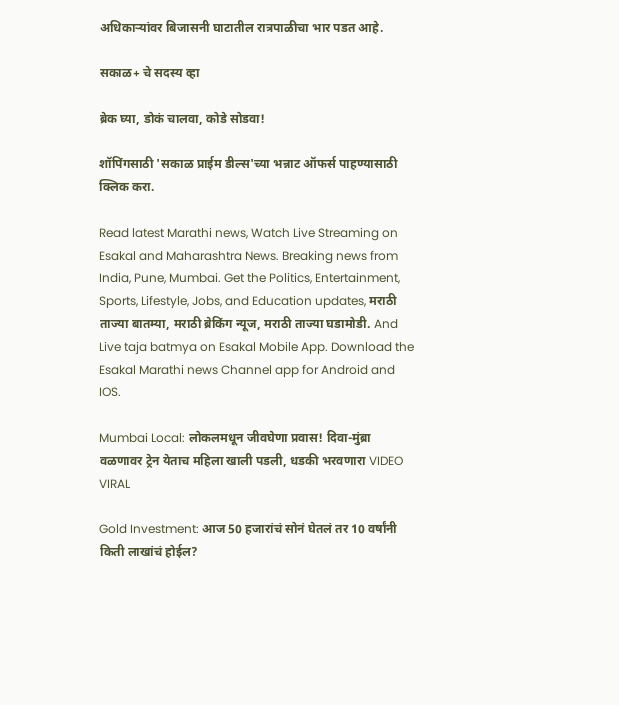अधिकाऱ्यांवर बिजासनी घाटातील रात्रपाळीचा भार पडत आहे.

सकाळ+ चे सदस्य व्हा

ब्रेक घ्या, डोकं चालवा, कोडे सोडवा!

शॉपिंगसाठी 'सकाळ प्राईम डील्स'च्या भन्नाट ऑफर्स पाहण्यासाठी क्लिक करा.

Read latest Marathi news, Watch Live Streaming on Esakal and Maharashtra News. Breaking news from India, Pune, Mumbai. Get the Politics, Entertainment, Sports, Lifestyle, Jobs, and Education updates, मराठी ताज्या बातम्या, मराठी ब्रेकिंग न्यूज, मराठी ताज्या घडामोडी. And Live taja batmya on Esakal Mobile App. Download the Esakal Marathi news Channel app for Android and IOS.

Mumbai Local: लोकलमधून जीवघेणा प्रवास! दिवा-मुंब्रा वळणावर ट्रेन येताच महिला खाली पडली, धडकी भरवणारा VIDEO VIRAL

Gold Investment: आज 50 हजारांचं सोनं घेतलं तर 10 वर्षांनी किती लाखांचं होईल?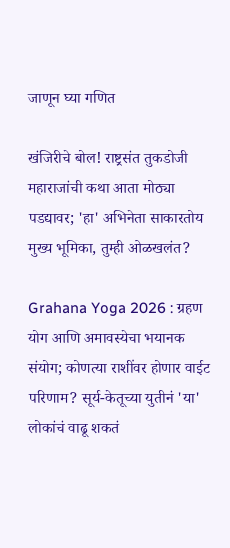जाणून घ्या गणित

खंजिरीचे बोल! राष्ट्रसंत तुकडोजी महाराजांची कथा आता मोठ्या पडद्यावर; 'हा' अभिनेता साकारतोय मुख्य भूमिका, तुम्ही ओळखलंत?

Grahana Yoga 2026 : ग्रहण योग आणि अमावस्येचा भयानक संयोग; कोणत्या राशींवर होणार वाईट परिणाम? सूर्य-केतूच्या युतीनं 'या' लोकांचं वाढू शकतं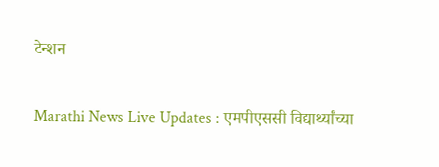टेन्शन

Marathi News Live Updates : एमपीएससी विद्यार्थ्यांच्या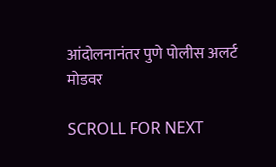आंदोलनानंतर पुणे पोलीस अलर्ट मोडवर

SCROLL FOR NEXT